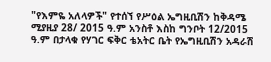"የእምዬ አለላዎች" የተሰኘ የሥዕል ኤግዚቢሽን ከቅዳሜ ሚያዚያ 28/ 2015 ዓ.ም አንስቶ እስከ ግንቦት 12/2015 ዓ.ም በታላቁ የሃገር ፍቅር ቴአትር ቤት የኤግዚቢሽን አዳራሽ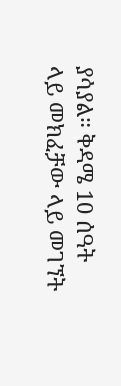ያሳያል። ቅዳሜ 10 ሰዓት ላይ መክፈቻው ላይ መገኘት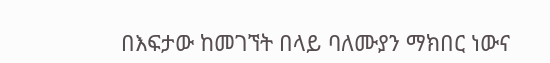በእፍታው ከመገኘት በላይ ባለሙያን ማክበር ነውና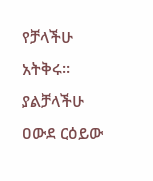የቻላችሁ አትቅሩ። ያልቻላችሁ ዐውደ ርዕይው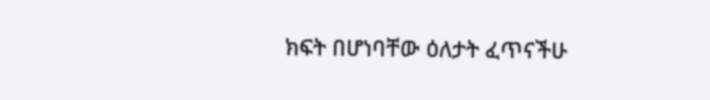ክፍት በሆነባቸው ዕለታት ፈጥናችሁ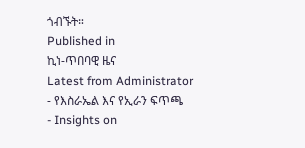ጎብኙት።
Published in
ኪነ-ጥበባዊ ዜና
Latest from Administrator
- የእስራኤል እና የኢራን ፍጥጫ
- Insights on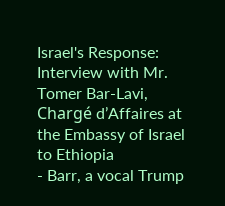Israel's Response: Interview with Mr. Tomer Bar-Lavi, Chargé d’Affaires at the Embassy of Israel to Ethiopia
- Barr, a vocal Trump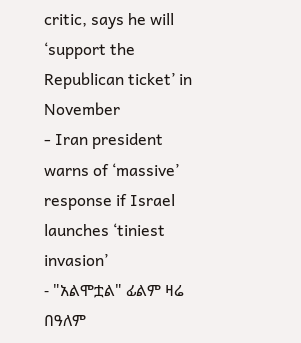critic, says he will ‘support the Republican ticket’ in November
- Iran president warns of ‘massive’ response if Israel launches ‘tiniest invasion’
- "አልሞቷል" ፊልም ዛሬ በዓለም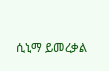ሲኒማ ይመረቃል